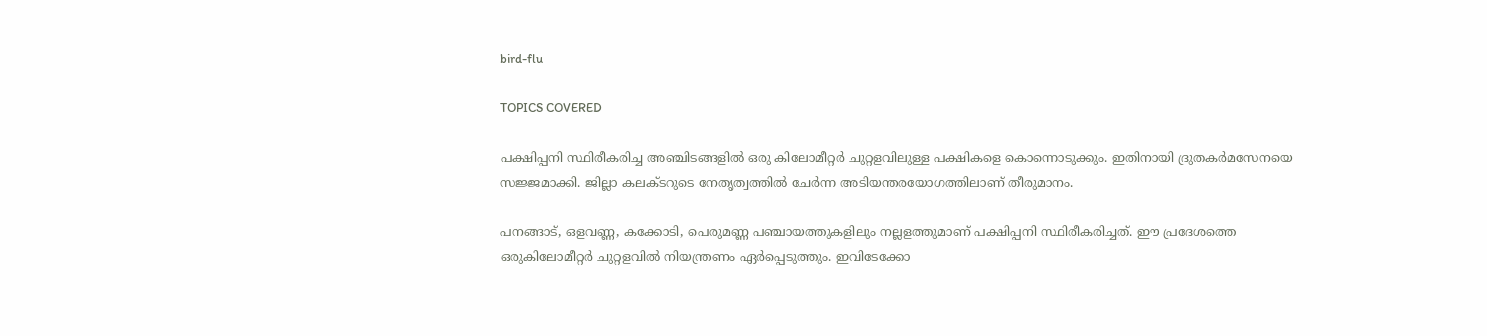bird-flu

TOPICS COVERED

പക്ഷിപ്പനി സ്ഥിരീകരിച്ച അഞ്ചിടങ്ങളില്‍ ഒരു കിലോമീറ്റര്‍ ചുറ്റളവിലുള്ള പക്ഷികളെ കൊന്നൊടുക്കും. ഇതിനായി ദ്രുതകര്‍മസേനയെ സജ്ജമാക്കി. ജില്ലാ കലക്ടറുടെ നേതൃത്വത്തില്‍ ചേര്‍ന്ന അടിയന്തരയോഗത്തിലാണ് തീരുമാനം.

പനങ്ങാട്, ഒളവണ്ണ, കക്കോടി, പെരുമണ്ണ പഞ്ചായത്തുകളിലും നല്ലളത്തുമാണ് പക്ഷിപ്പനി സ്ഥിരീകരിച്ചത്. ഈ പ്രദേശത്തെ ഒരുകിലോമീറ്റര്‍ ചുറ്റളവില്‍ നിയന്ത്രണം ഏര്‍പ്പെടുത്തും. ഇവിടേക്കോ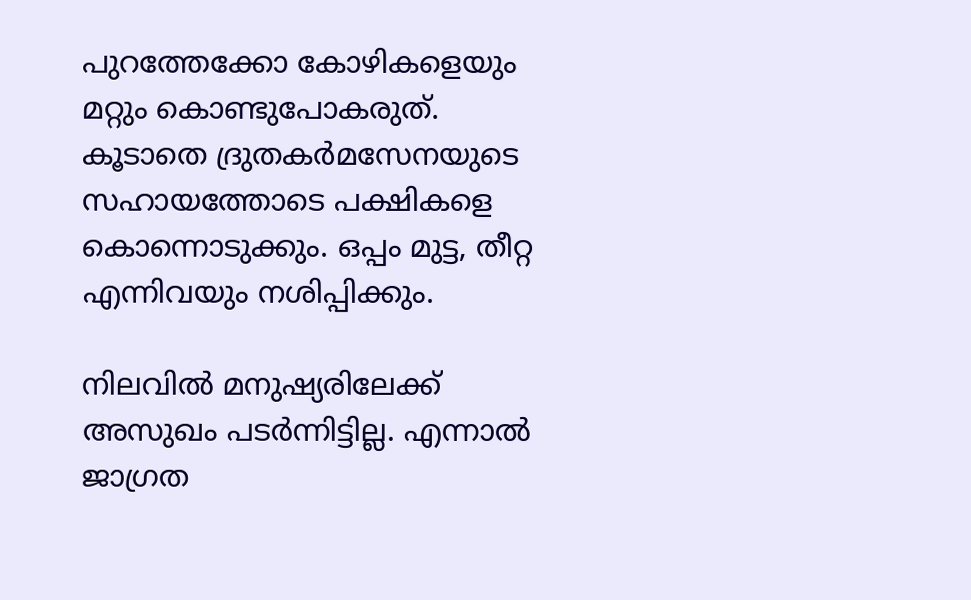പുറത്തേക്കോ കോഴികളെയും മറ്റും കൊണ്ടുപോകരുത്. കൂടാതെ ദ്രുതകര്‍മസേനയുടെ സഹായത്തോടെ പക്ഷികളെ കൊന്നൊടുക്കും. ഒപ്പം മുട്ട, തീറ്റ എന്നിവയും നശിപ്പിക്കും.

നിലവില്‍ മനുഷ്യരിലേക്ക് അസുഖം പടര്‍ന്നിട്ടില്ല. എന്നാല്‍ ജാഗ്രത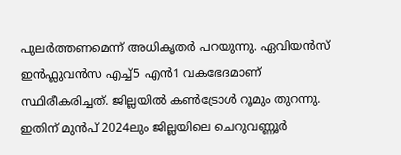പുലര്‍ത്തണമെന്ന് അധികൃതര്‍ പറയുന്നു. ഏവിയന്‍സ് ഇന്‍ഫ്ലുവന്‍സ എച്ച്5 എന്‍1 വകഭേദമാണ് സ്ഥിരീകരിച്ചത്. ജില്ലയില്‍ കണ്‍ട്രോള്‍ റൂമും തുറന്നു. ഇതിന് മുന്‍പ് 2024ലും ജില്ലയിലെ ചെറുവണ്ണൂര്‍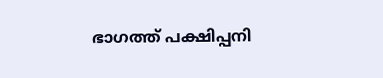ഭാഗത്ത് പക്ഷിപ്പനി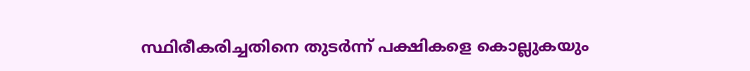സ്ഥിരീകരിച്ചതിനെ തുടര്‍ന്ന് പക്ഷികളെ കൊല്ലുകയും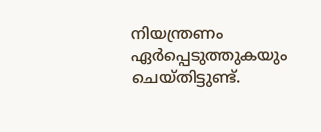നിയന്ത്രണം ഏര്‍പ്പെടുത്തുകയും ചെയ്തിട്ടുണ്ട്.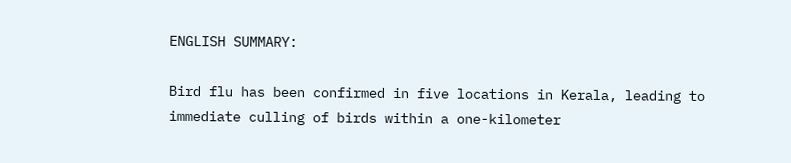ENGLISH SUMMARY:

Bird flu has been confirmed in five locations in Kerala, leading to immediate culling of birds within a one-kilometer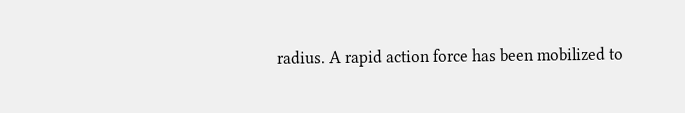radius. A rapid action force has been mobilized to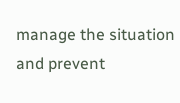manage the situation and prevent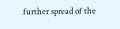further spread of the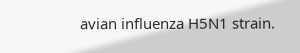avian influenza H5N1 strain.